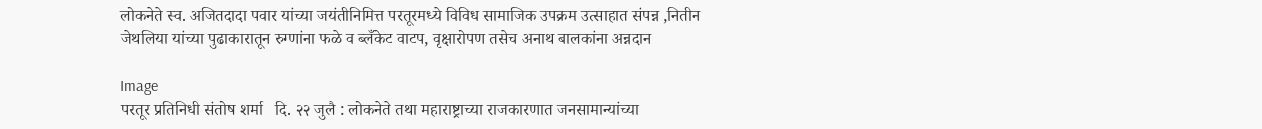लोकनेते स्व. अजितदादा पवार यांच्या जयंतीनिमित्त परतूरमध्ये विविध सामाजिक उपक्रम उत्साहात संपन्न ,नितीन जेथलिया यांच्या पुढाकारातून रुग्णांना फळे व ब्लँकेट वाटप, वृक्षारोपण तसेच अनाथ बालकांना अन्नदान

Image
परतूर प्रतिनिधी संतोष शर्मा   दि. २२ जुलै : लोकनेते तथा महाराष्ट्राच्या राजकारणात जनसामान्यांच्या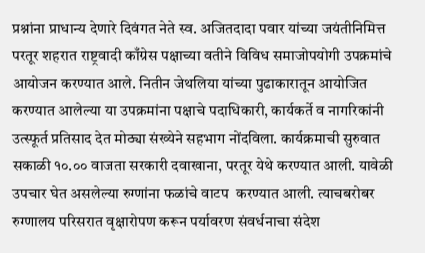प्रश्नांना प्राधान्य देणारे दिवंगत नेते स्व. अजितदादा पवार यांच्या जयंतीनिमित्त परतूर शहरात राष्ट्रवादी काँग्रेस पक्षाच्या वतीने विविध समाजोपयोगी उपक्रमांचे आयोजन करण्यात आले. नितीन जेथलिया यांच्या पुढाकारातून आयोजित करण्यात आलेल्या या उपक्रमांना पक्षाचे पदाधिकारी, कार्यकर्ते व नागरिकांनी उत्स्फूर्त प्रतिसाद देत मोठ्या संख्येने सहभाग नोंदविला. कार्यक्रमाची सुरुवात सकाळी १०.०० वाजता सरकारी दवाखाना, परतूर येथे करण्यात आली. यावेळी उपचार घेत असलेल्या रुग्णांना फळांचे वाटप  करण्यात आली. त्याचबरोबर रुग्णालय परिसरात वृक्षारोपण करून पर्यावरण संवर्धनाचा संदेश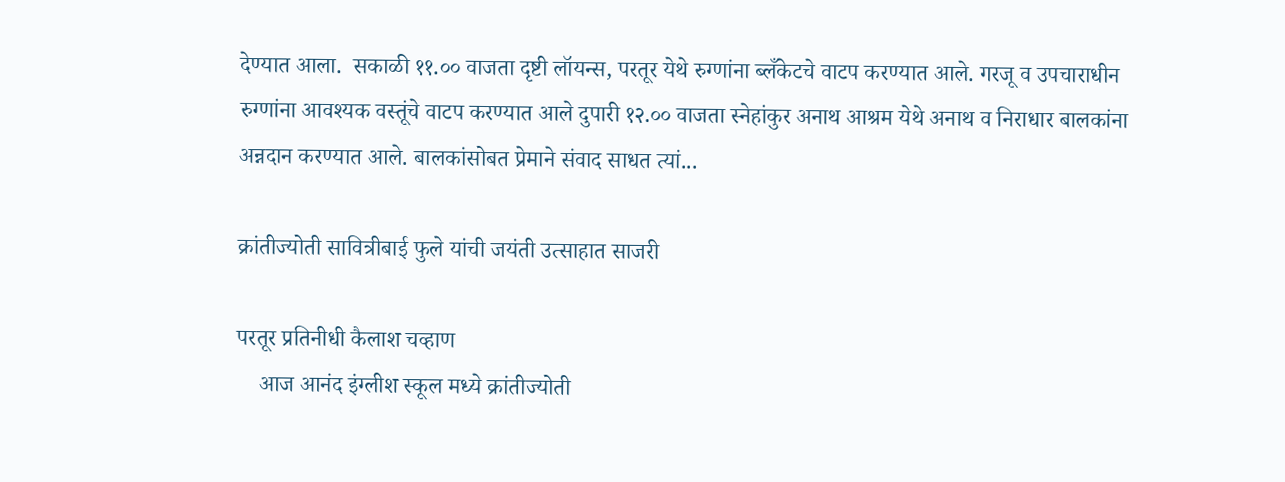देण्यात आला.  सकाळी ११.०० वाजता दृष्टी लॉयन्स, परतूर येथे रुग्णांना ब्लँकेटचे वाटप करण्यात आले. गरजू व उपचाराधीन रुग्णांना आवश्यक वस्तूंचे वाटप करण्यात आले दुपारी १२.०० वाजता स्नेहांकुर अनाथ आश्रम येथे अनाथ व निराधार बालकांना अन्नदान करण्यात आले. बालकांसोबत प्रेमाने संवाद साधत त्यां...

क्रांतीज्योती सावित्रीबाई फुले यांची जयंती उत्साहात साजरी

परतूर प्रतिनीधी कैलाश चव्हाण
    आज आनंद इंग्लीश स्कूल मध्ये क्रांतीज्योती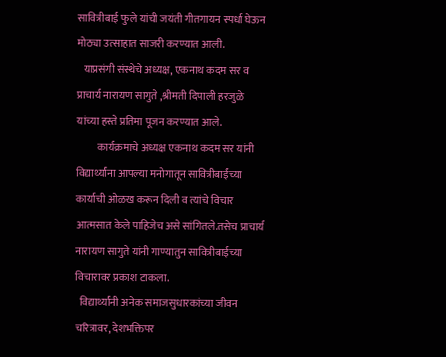सावित्रीबाई फुले यांची जयंती गीतगायन स्पर्धा घेऊन मोठ्या उत्साहात साजरी करण्यात आली.
   याप्रसंगी संस्थेचे अध्यक्ष, एकनाथ कदम सर व प्राचार्य नारायण सागुते ,श्रीमती दिपाली हरजुळे यांच्या हस्ते प्रतिमा पूजन करण्यात आले.
          कार्यक्रमाचे अध्यक्ष एकनाथ कदम सर यांनी विद्यार्थ्यांना आपल्या मनोगातून सावित्रीबाईंच्या कार्याची ओळख करून दिली व त्यांचे विचार आत्मसात केले पाहिजेच असे सांगितले.तसेच प्राचार्य नारायण सागुते यांनी गाण्यातुन सावित्रीबाईच्या विचारावर प्रकाश टाकला.
  विद्यार्थ्यांनी अनेक समाजसुधारकांच्या जीवन चरित्रावर, देशभक्तिपर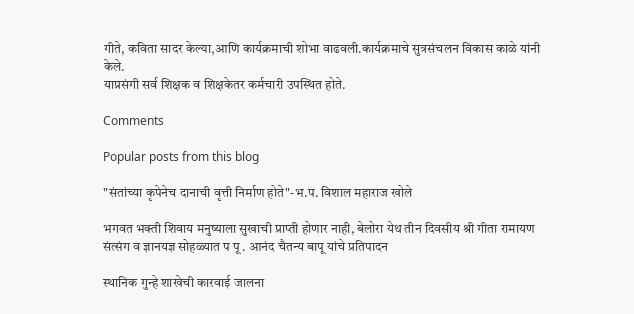गीते, कविता सादर केल्या,आणि कार्यक्रमाची शोभा वाढवली.कार्यक्रमाचे सुत्रसंचलन विकास काळे यांनी केले.
याप्रसंगी सर्व शिक्षक व शिक्षकेतर कर्मचारी उपस्थित होते.

Comments

Popular posts from this blog

"संतांच्या कृपेनेच दानाची वृत्ती निर्माण होते"-भ.प. विशाल महाराज खोले

भगवत भक्ती शिवाय मनुष्याला सुखाची प्राप्ती होणार नाही, बेलोरा येथ तीन दिवसीय श्री गीता रामायण संत्संग व ज्ञानयज्ञ सोहळ्यात प पू . आनंद चैतन्य बापू यांचे प्रतिपादन

स्थानिक गुन्हे शाखेची कारवाई जालना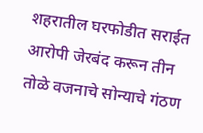शहरातील घरफोडीत सराईत आरोपी जेरबंद करून तीन तोळे वजनाचे सोन्याचे गंठण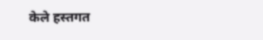केले हस्तगत